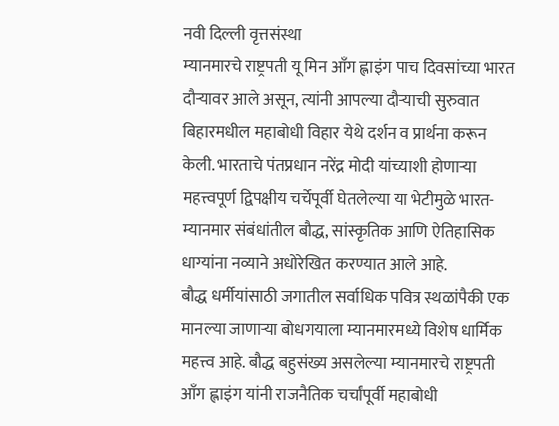नवी दिल्ली वृत्तसंस्था
म्यानमारचे राष्ट्रपती यू मिन आँग ह्लाइंग पाच दिवसांच्या भारत दौऱ्यावर आले असून, त्यांनी आपल्या दौऱ्याची सुरुवात बिहारमधील महाबोधी विहार येथे दर्शन व प्रार्थना करून केली. भारताचे पंतप्रधान नरेंद्र मोदी यांच्याशी होणाऱ्या महत्त्वपूर्ण द्विपक्षीय चर्चेपूर्वी घेतलेल्या या भेटीमुळे भारत-म्यानमार संबंधांतील बौद्ध, सांस्कृतिक आणि ऐतिहासिक धाग्यांना नव्याने अधोरेखित करण्यात आले आहे.
बौद्ध धर्मीयांसाठी जगातील सर्वाधिक पवित्र स्थळांपैकी एक मानल्या जाणाऱ्या बोधगयाला म्यानमारमध्ये विशेष धार्मिक महत्त्व आहे. बौद्ध बहुसंख्य असलेल्या म्यानमारचे राष्ट्रपती आँग ह्लाइंग यांनी राजनैतिक चर्चांपूर्वी महाबोधी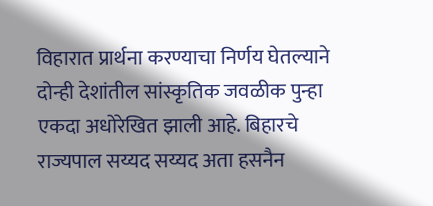विहारात प्रार्थना करण्याचा निर्णय घेतल्याने दोन्ही देशांतील सांस्कृतिक जवळीक पुन्हा एकदा अधोरेखित झाली आहे. बिहारचे राज्यपाल सय्यद सय्यद अता हसनैन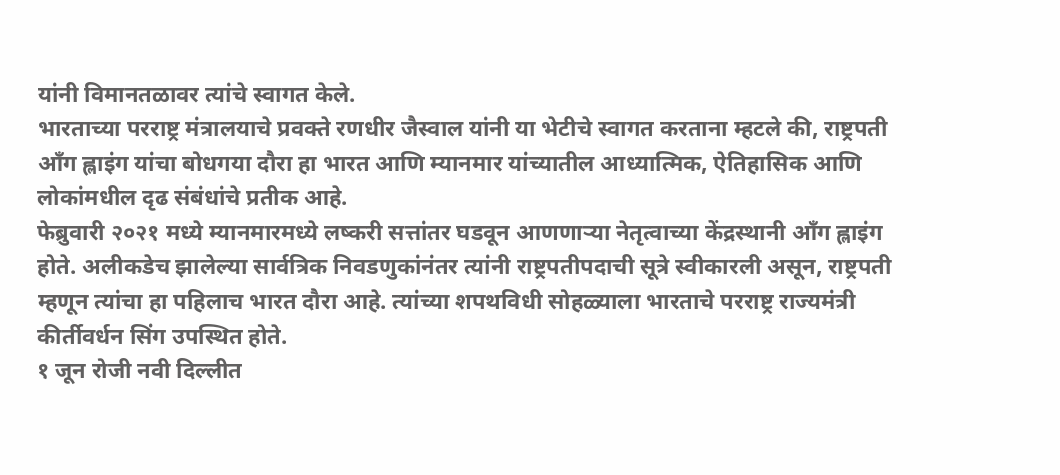यांनी विमानतळावर त्यांचे स्वागत केले.
भारताच्या परराष्ट्र मंत्रालयाचे प्रवक्ते रणधीर जैस्वाल यांनी या भेटीचे स्वागत करताना म्हटले की, राष्ट्रपती आँग ह्लाइंग यांचा बोधगया दौरा हा भारत आणि म्यानमार यांच्यातील आध्यात्मिक, ऐतिहासिक आणि लोकांमधील दृढ संबंधांचे प्रतीक आहे.
फेब्रुवारी २०२१ मध्ये म्यानमारमध्ये लष्करी सत्तांतर घडवून आणणाऱ्या नेतृत्वाच्या केंद्रस्थानी आँग ह्लाइंग होते. अलीकडेच झालेल्या सार्वत्रिक निवडणुकांनंतर त्यांनी राष्ट्रपतीपदाची सूत्रे स्वीकारली असून, राष्ट्रपती म्हणून त्यांचा हा पहिलाच भारत दौरा आहे. त्यांच्या शपथविधी सोहळ्याला भारताचे परराष्ट्र राज्यमंत्री कीर्तीवर्धन सिंग उपस्थित होते.
१ जून रोजी नवी दिल्लीत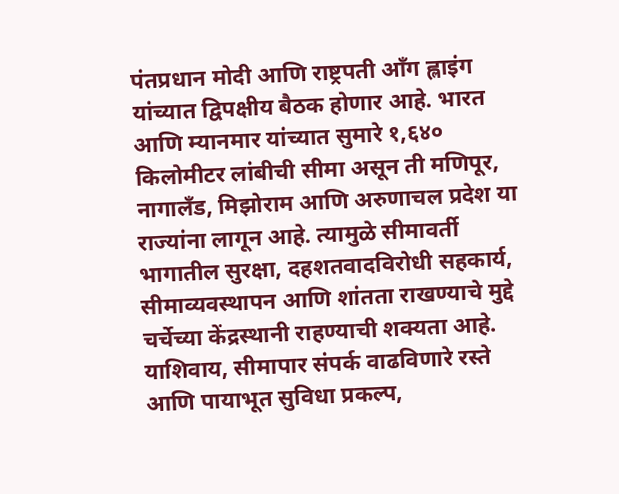पंतप्रधान मोदी आणि राष्ट्रपती आँग ह्लाइंग यांच्यात द्विपक्षीय बैठक होणार आहे. भारत आणि म्यानमार यांच्यात सुमारे १,६४० किलोमीटर लांबीची सीमा असून ती मणिपूर, नागालँड, मिझोराम आणि अरुणाचल प्रदेश या राज्यांना लागून आहे. त्यामुळे सीमावर्ती भागातील सुरक्षा, दहशतवादविरोधी सहकार्य, सीमाव्यवस्थापन आणि शांतता राखण्याचे मुद्दे चर्चेच्या केंद्रस्थानी राहण्याची शक्यता आहे.
याशिवाय, सीमापार संपर्क वाढविणारे रस्ते आणि पायाभूत सुविधा प्रकल्प,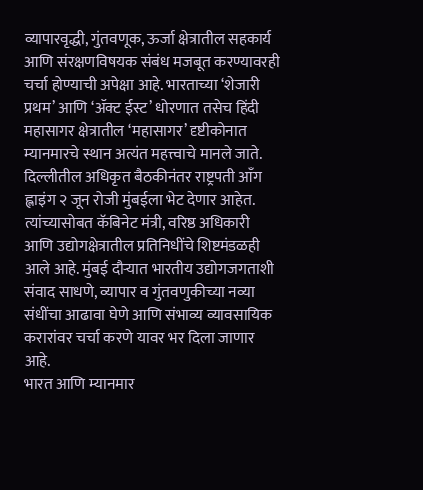व्यापारवृद्धी, गुंतवणूक, ऊर्जा क्षेत्रातील सहकार्य आणि संरक्षणविषयक संबंध मजबूत करण्यावरही चर्चा होण्याची अपेक्षा आहे. भारताच्या ‘शेजारी प्रथम’ आणि ‘ॲक्ट ईस्ट’ धोरणात तसेच हिंदी महासागर क्षेत्रातील ‘महासागर’ दृष्टीकोनात म्यानमारचे स्थान अत्यंत महत्त्वाचे मानले जाते.
दिल्लीतील अधिकृत बैठकीनंतर राष्ट्रपती आँग ह्लाइंग २ जून रोजी मुंबईला भेट देणार आहेत. त्यांच्यासोबत कॅबिनेट मंत्री, वरिष्ठ अधिकारी आणि उद्योगक्षेत्रातील प्रतिनिधींचे शिष्टमंडळही आले आहे. मुंबई दौऱ्यात भारतीय उद्योगजगताशी संवाद साधणे, व्यापार व गुंतवणुकीच्या नव्या संधींचा आढावा घेणे आणि संभाव्य व्यावसायिक करारांवर चर्चा करणे यावर भर दिला जाणार आहे.
भारत आणि म्यानमार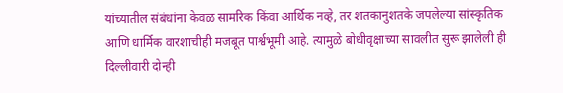यांच्यातील संबंधांना केवळ सामरिक किंवा आर्थिक नव्हे, तर शतकानुशतके जपलेल्या सांस्कृतिक आणि धार्मिक वारशाचीही मजबूत पार्श्वभूमी आहे. त्यामुळे बोधीवृक्षाच्या सावलीत सुरू झालेली ही दिल्लीवारी दोन्ही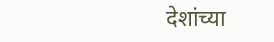देशांच्या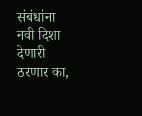संबंधांना नवी दिशा देणारी ठरणार का,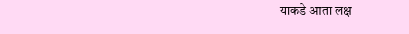याकडे आता लक्ष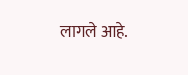लागले आहे.